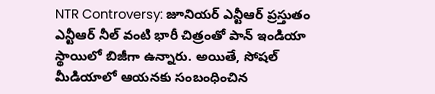NTR Controversy: జూనియర్ ఎన్టీఆర్ ప్రస్తుతం ఎన్టీఆర్ నీల్ వంటి భారీ చిత్రంతో పాన్ ఇండియా స్థాయిలో బిజీగా ఉన్నారు. అయితే, సోషల్ మీడియాలో ఆయనకు సంబంధించిన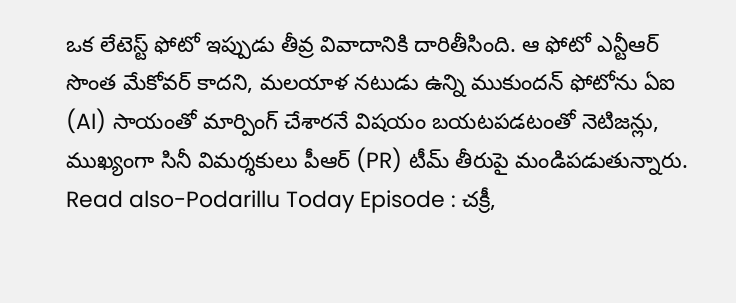ఒక లేటెస్ట్ ఫోటో ఇప్పుడు తీవ్ర వివాదానికి దారితీసింది. ఆ ఫోటో ఎన్టీఆర్ సొంత మేకోవర్ కాదని, మలయాళ నటుడు ఉన్ని ముకుందన్ ఫోటోను ఏఐ (AI) సాయంతో మార్పింగ్ చేశారనే విషయం బయటపడటంతో నెటిజన్లు, ముఖ్యంగా సినీ విమర్శకులు పీఆర్ (PR) టీమ్ తీరుపై మండిపడుతున్నారు.
Read also-Podarillu Today Episode : చక్రీ,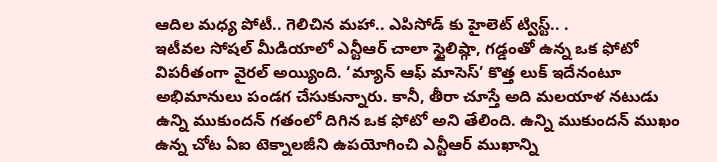ఆదిల మధ్య పోటీ.. గెలిచిన మహా.. ఎపిసోడ్ కు హైలెట్ ట్విస్ట్.. .
ఇటీవల సోషల్ మీడియాలో ఎన్టీఆర్ చాలా స్టైలిష్గా, గడ్డంతో ఉన్న ఒక ఫోటో విపరీతంగా వైరల్ అయ్యింది. ‘మ్యాన్ ఆఫ్ మాసెస్’ కొత్త లుక్ ఇదేనంటూ అభిమానులు పండగ చేసుకున్నారు. కానీ, తీరా చూస్తే అది మలయాళ నటుడు ఉన్ని ముకుందన్ గతంలో దిగిన ఒక ఫోటో అని తేలింది. ఉన్ని ముకుందన్ ముఖం ఉన్న చోట ఏఐ టెక్నాలజీని ఉపయోగించి ఎన్టీఆర్ ముఖాన్ని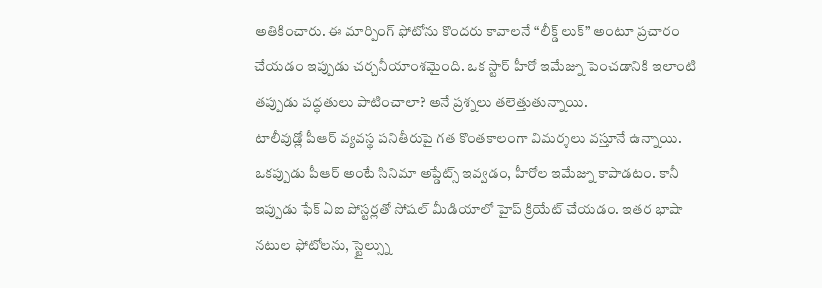అతికించారు. ఈ మార్పింగ్ ఫోటోను కొందరు కావాలనే “లీక్డ్ లుక్” అంటూ ప్రచారం చేయడం ఇప్పుడు చర్చనీయాంశమైంది. ఒక స్టార్ హీరో ఇమేజ్ను పెంచడానికి ఇలాంటి తప్పుడు పద్ధతులు పాటించాలా? అనే ప్రశ్నలు తలెత్తుతున్నాయి.
టాలీవుడ్లో పీఆర్ వ్యవస్థ పనితీరుపై గత కొంతకాలంగా విమర్శలు వస్తూనే ఉన్నాయి. ఒకప్పుడు పీఆర్ అంటే సినిమా అప్డేట్స్ ఇవ్వడం, హీరోల ఇమేజ్ను కాపాడటం. కానీ ఇప్పుడు ఫేక్ ఏఐ పోస్టర్లతో సోషల్ మీడియాలో హైప్ క్రియేట్ చేయడం. ఇతర భాషా నటుల ఫోటోలను, స్టైల్స్ను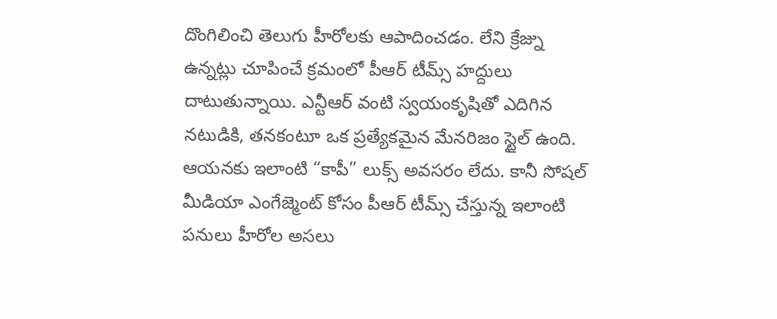దొంగిలించి తెలుగు హీరోలకు ఆపాదించడం. లేని క్రేజ్ను ఉన్నట్లు చూపించే క్రమంలో పీఆర్ టీమ్స్ హద్దులు దాటుతున్నాయి. ఎన్టీఆర్ వంటి స్వయంకృషితో ఎదిగిన నటుడికి, తనకంటూ ఒక ప్రత్యేకమైన మేనరిజం స్టైల్ ఉంది. ఆయనకు ఇలాంటి “కాపీ” లుక్స్ అవసరం లేదు. కానీ సోషల్ మీడియా ఎంగేజ్మెంట్ కోసం పీఆర్ టీమ్స్ చేస్తున్న ఇలాంటి పనులు హీరోల అసలు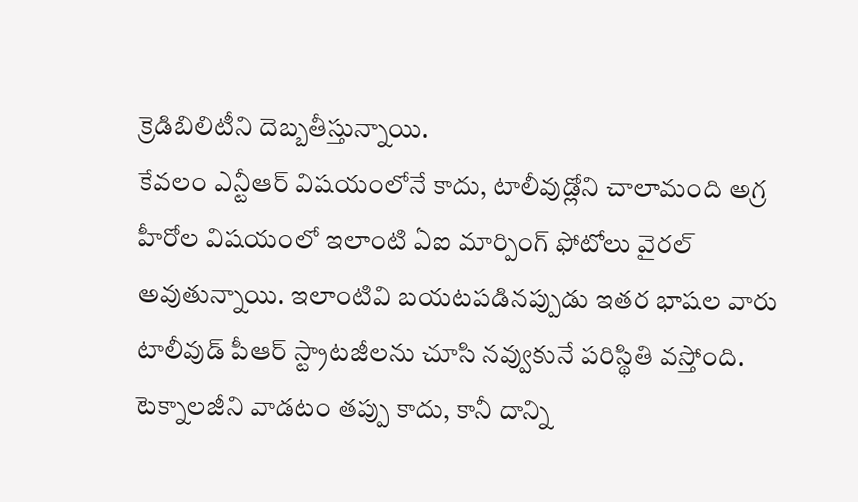క్రెడిబిలిటీని దెబ్బతీస్తున్నాయి.
కేవలం ఎన్టీఆర్ విషయంలోనే కాదు, టాలీవుడ్లోని చాలామంది అగ్ర హీరోల విషయంలో ఇలాంటి ఏఐ మార్పింగ్ ఫోటోలు వైరల్ అవుతున్నాయి. ఇలాంటివి బయటపడినప్పుడు ఇతర భాషల వారు టాలీవుడ్ పీఆర్ స్ట్రాటజీలను చూసి నవ్వుకునే పరిస్థితి వస్తోంది. టెక్నాలజీని వాడటం తప్పు కాదు, కానీ దాన్ని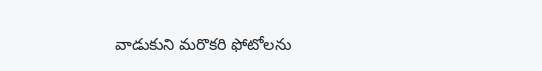వాడుకుని మరొకరి ఫోటోలను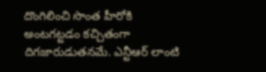దొంగిలించి సొంత హీరోకి అంటగట్టడం కచ్చితంగా దిగజారుడుతనమే. ఎన్టీఆర్ లాంటి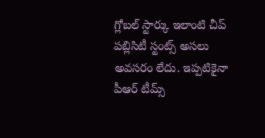గ్లోబల్ స్టార్కు ఇలాంటి చీప్ పబ్లిసిటీ స్టంట్స్ అసలు అవసరం లేదు. ఇప్పటికైనా పీఆర్ టీమ్స్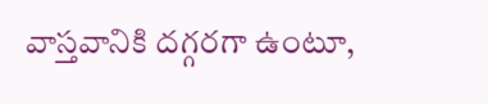వాస్తవానికి దగ్గరగా ఉంటూ,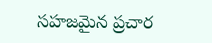సహజమైన ప్రచార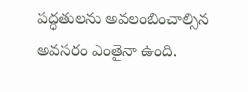పద్ధతులను అవలంబించాల్సిన అవసరం ఎంతైనా ఉంది.